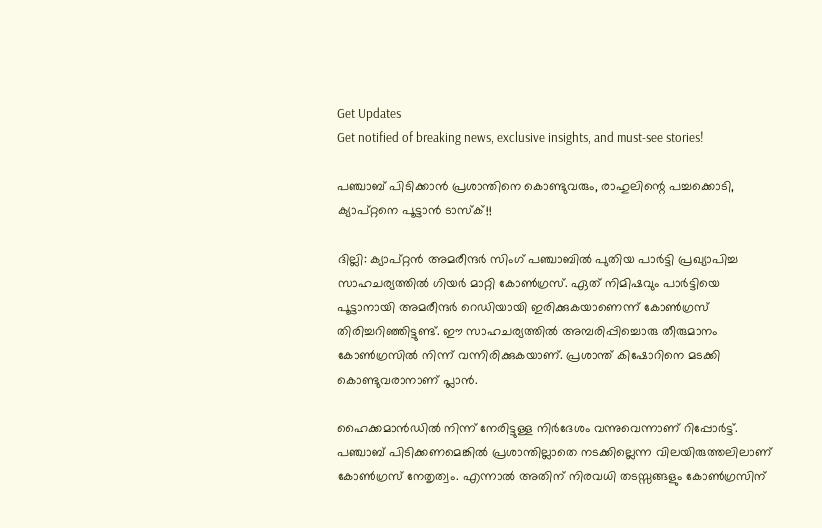Get Updates
Get notified of breaking news, exclusive insights, and must-see stories!

പഞ്ചാബ് പിടിക്കാന്‍ പ്രശാന്തിനെ കൊണ്ടുവരും, രാഹുലിന്റെ പച്ചക്കൊടി, ക്യാപ്റ്റനെ പൂട്ടാന്‍ ടാസ്‌ക്!!

ദില്ലി: ക്യാപ്റ്റന്‍ അമരീന്ദര്‍ സിംഗ് പഞ്ചാബില്‍ പുതിയ പാര്‍ട്ടി പ്രഖ്യാപിച്ച സാഹചര്യത്തില്‍ ഗിയര്‍ മാറ്റി കോണ്‍ഗ്രസ്. ഏത് നിമിഷവും പാര്‍ട്ടിയെ പൂട്ടാനായി അമരീന്ദര്‍ റെഡിയായി ഇരിക്കുകയാണെന്ന് കോണ്‍ഗ്രസ് തിരിച്ചറിഞ്ഞിട്ടുണ്ട്. ഈ സാഹചര്യത്തില്‍ അമ്പരിപ്പിച്ചൊരു തീരുമാനം കോണ്‍ഗ്രസില്‍ നിന്ന് വന്നിരിക്കുകയാണ്. പ്രശാന്ത് കിഷോറിനെ മടക്കി കൊണ്ടുവരാനാണ് പ്ലാന്‍.

ഹൈക്കമാന്‍ഡില്‍ നിന്ന് നേരിട്ടുള്ള നിര്‍ദേശം വന്നുവെന്നാണ് റിപ്പോര്‍ട്ട്. പഞ്ചാബ് പിടിക്കണമെങ്കില്‍ പ്രശാന്തില്ലാതെ നടക്കില്ലെന്ന വിലയിരുത്തലിലാണ് കോണ്‍ഗ്രസ് നേതൃത്വം. എന്നാല്‍ അതിന് നിരവധി തടസ്സങ്ങളും കോണ്‍ഗ്രസിന്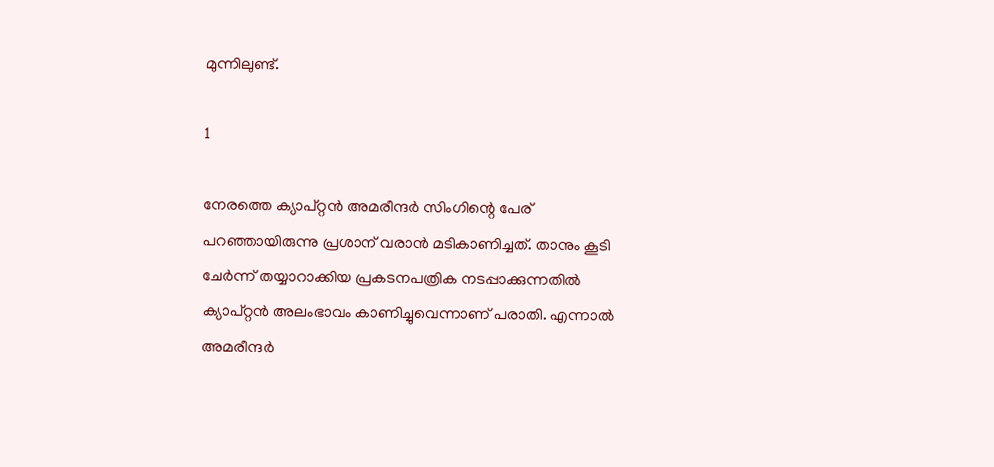മുന്നിലുണ്ട്.

1

നേരത്തെ ക്യാപ്റ്റന്‍ അമരീന്ദര്‍ സിംഗിന്റെ പേര് പറഞ്ഞായിരുന്നു പ്രശാന് വരാന്‍ മടികാണിച്ചത്. താനും കൂടി ചേര്‍ന്ന് തയ്യാറാക്കിയ പ്രകടനപത്രിക നടപ്പാക്കുന്നതില്‍ ക്യാപ്റ്റന്‍ അലംഭാവം കാണിച്ചുവെന്നാണ് പരാതി. എന്നാല്‍ അമരീന്ദര്‍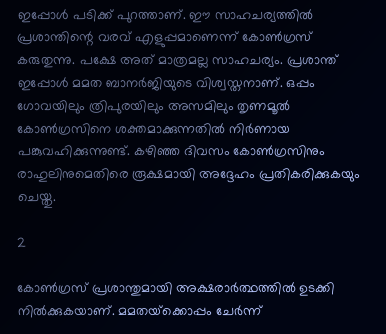ഇപ്പോള്‍ പടിക്ക് പുറത്താണ്. ഈ സാഹചര്യത്തില്‍ പ്രശാന്തിന്റെ വരവ് എളുപ്പമാണെന്ന് കോണ്‍ഗ്രസ് കരുതുന്നു. പക്ഷേ അത് മാത്രമല്ല സാഹചര്യം. പ്രശാന്ത് ഇപ്പോള്‍ മമത ബാനര്‍ജിയുടെ വിശ്വസ്തനാണ്. ഒപ്പം ഗോവയിലും ത്രിപുരയിലും അസമിലും തൃണമൂല്‍ കോണ്‍ഗ്രസിനെ ശക്തമാക്കുന്നതില്‍ നിര്‍ണായ പങ്കുവഹിക്കുന്നുണ്ട്. കഴിഞ്ഞ ദിവസം കോണ്‍ഗ്രസിനും രാഹുലിനുമെതിരെ രൂക്ഷമായി അദ്ദേഹം പ്രതികരിക്കുകയും ചെയ്തു.

2

കോണ്‍ഗ്രസ് പ്രശാന്തുമായി അക്ഷരാര്‍ത്ഥത്തില്‍ ഉടക്കി നില്‍ക്കുകയാണ്. മമതയ്‌ക്കൊപ്പം ചേര്‍ന്ന്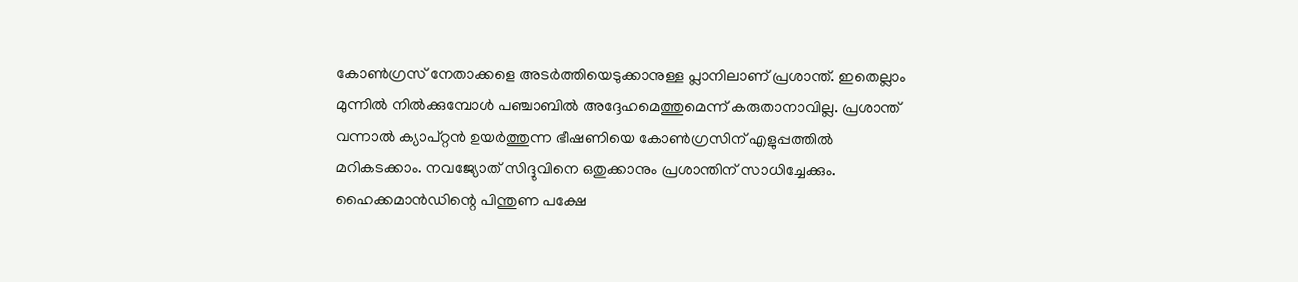കോണ്‍ഗ്രസ് നേതാക്കളെ അടര്‍ത്തിയെടുക്കാനുള്ള പ്ലാനിലാണ് പ്രശാന്ത്. ഇതെല്ലാം മുന്നില്‍ നില്‍ക്കുമ്പോള്‍ പഞ്ചാബില്‍ അദ്ദേഹമെത്തുമെന്ന് കരുതാനാവില്ല. പ്രശാന്ത് വന്നാല്‍ ക്യാപ്റ്റന്‍ ഉയര്‍ത്തുന്ന ഭീഷണിയെ കോണ്‍ഗ്രസിന് എളുപ്പത്തില്‍ മറികടക്കാം. നവജ്യോത് സിദ്ദുവിനെ ഒതുക്കാനും പ്രശാന്തിന് സാധിച്ചേക്കും. ഹൈക്കമാന്‍ഡിന്റെ പിന്തുണ പക്ഷേ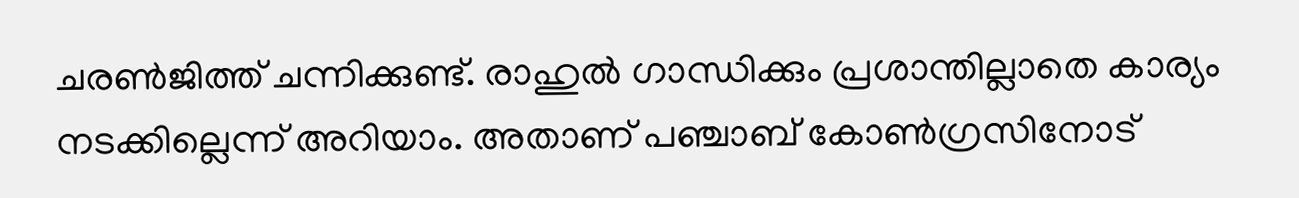ചരണ്‍ജിത്ത് ചന്നിക്കുണ്ട്. രാഹുല്‍ ഗാന്ധിക്കും പ്രശാന്തില്ലാതെ കാര്യം നടക്കില്ലെന്ന് അറിയാം. അതാണ് പഞ്ചാബ് കോണ്‍ഗ്രസിനോട്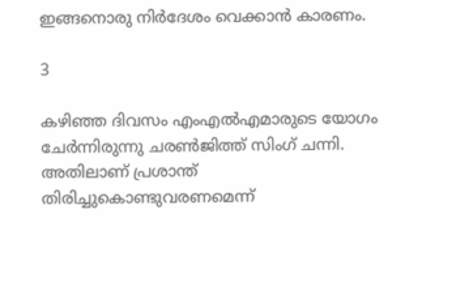ഇങ്ങനൊരു നിര്‍ദേശം വെക്കാന്‍ കാരണം.

3

കഴിഞ്ഞ ദിവസം എംഎല്‍എമാരുടെ യോഗം ചേര്‍ന്നിരുന്നു ചരണ്‍ജിത്ത് സിംഗ് ചന്നി. അതിലാണ് പ്രശാന്ത് തിരിച്ചുകൊണ്ടുവരണമെന്ന്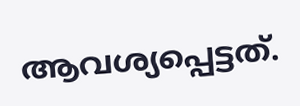ആവശ്യപ്പെട്ടത്.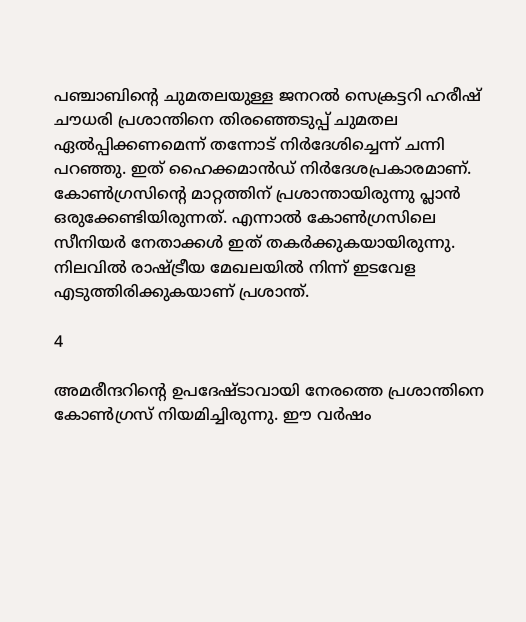പഞ്ചാബിന്റെ ചുമതലയുള്ള ജനറല്‍ സെക്രട്ടറി ഹരീഷ് ചൗധരി പ്രശാന്തിനെ തിരഞ്ഞെടുപ്പ് ചുമതല ഏല്‍പ്പിക്കണമെന്ന് തന്നോട് നിര്‍ദേശിച്ചെന്ന് ചന്നി പറഞ്ഞു. ഇത് ഹൈക്കമാന്‍ഡ് നിര്‍ദേശപ്രകാരമാണ്. കോണ്‍ഗ്രസിന്റെ മാറ്റത്തിന് പ്രശാന്തായിരുന്നു പ്ലാന്‍ ഒരുക്കേണ്ടിയിരുന്നത്. എന്നാല്‍ കോണ്‍ഗ്രസിലെ സീനിയര്‍ നേതാക്കള്‍ ഇത് തകര്‍ക്കുകയായിരുന്നു. നിലവില്‍ രാഷ്ട്രീയ മേഖലയില്‍ നിന്ന് ഇടവേള എടുത്തിരിക്കുകയാണ് പ്രശാന്ത്.

4

അമരീന്ദറിന്റെ ഉപദേഷ്ടാവായി നേരത്തെ പ്രശാന്തിനെ കോണ്‍ഗ്രസ് നിയമിച്ചിരുന്നു. ഈ വര്‍ഷം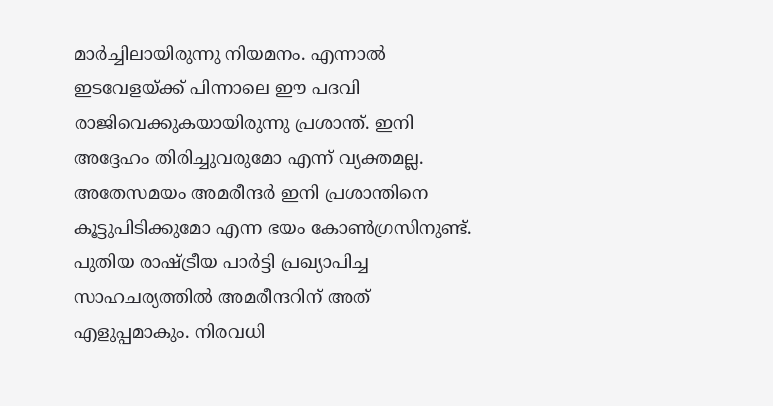മാര്‍ച്ചിലായിരുന്നു നിയമനം. എന്നാല്‍ ഇടവേളയ്ക്ക് പിന്നാലെ ഈ പദവി രാജിവെക്കുകയായിരുന്നു പ്രശാന്ത്. ഇനി അദ്ദേഹം തിരിച്ചുവരുമോ എന്ന് വ്യക്തമല്ല. അതേസമയം അമരീന്ദര്‍ ഇനി പ്രശാന്തിനെ കൂട്ടുപിടിക്കുമോ എന്ന ഭയം കോണ്‍ഗ്രസിനുണ്ട്. പുതിയ രാഷ്ട്രീയ പാര്‍ട്ടി പ്രഖ്യാപിച്ച സാഹചര്യത്തില്‍ അമരീന്ദറിന് അത് എളുപ്പമാകും. നിരവധി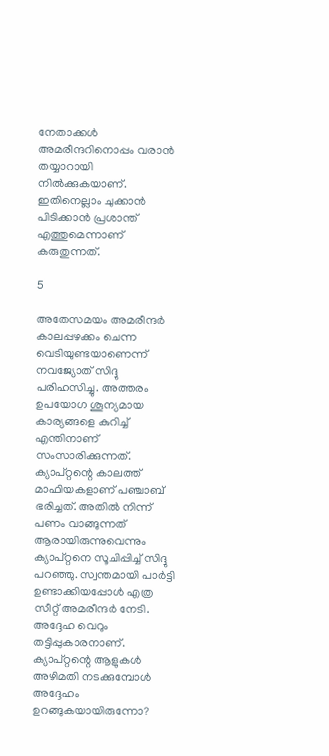നേതാക്കള്‍ അമരീന്ദറിനൊപ്പം വരാന്‍ തയ്യാറായി നില്‍ക്കുകയാണ്. ഇതിനെല്ലാം ചുക്കാന്‍ പിടിക്കാന്‍ പ്രശാന്ത് എത്തുമെന്നാണ് കരുതുന്നത്.

5

അതേസമയം അമരീന്ദര്‍ കാലപ്പഴക്കം ചെന്ന വെടിയുണ്ടയാണെന്ന് നവജ്യോത് സിദ്ദു പരിഹസിച്ചു. അത്തരം ഉപയോഗ ശൂന്യമായ കാര്യങ്ങളെ കുറിച്ച് എന്തിനാണ് സംസാരിക്കുന്നത്. ക്യാപ്റ്റന്റെ കാലത്ത് മാഫിയകളാണ് പഞ്ചാബ് ഭരിച്ചത്. അതില്‍ നിന്ന് പണം വാങ്ങുന്നത് ആരായിരുന്നുവെന്നും ക്യാപ്റ്റനെ സൂചിപ്പിച്ച് സിദ്ദു പറഞ്ഞു. സ്വന്തമായി പാര്‍ട്ടി ഉണ്ടാക്കിയപ്പോള്‍ എത്ര സീറ്റ് അമരീന്ദര്‍ നേടി. അദ്ദേഹ വെറും തട്ടിപ്പുകാരനാണ്. ക്യാപ്റ്റന്റെ ആളുകള്‍ അഴിമതി നടക്കുമ്പോള്‍ അദ്ദേഹം ഉറങ്ങുകയായിരുന്നോ?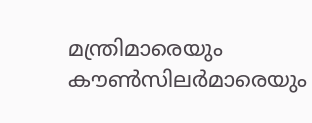മന്ത്രിമാരെയും കൗണ്‍സിലര്‍മാരെയും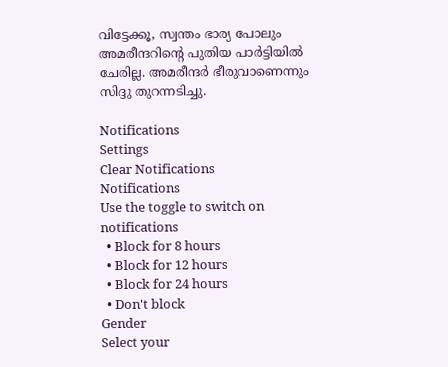വിട്ടേക്കൂ, സ്വന്തം ഭാര്യ പോലും അമരീന്ദറിന്റെ പുതിയ പാര്‍ട്ടിയില്‍ ചേരില്ല. അമരീന്ദര്‍ ഭീരുവാണെന്നും സിദ്ദു തുറന്നടിച്ചു.

Notifications
Settings
Clear Notifications
Notifications
Use the toggle to switch on notifications
  • Block for 8 hours
  • Block for 12 hours
  • Block for 24 hours
  • Don't block
Gender
Select your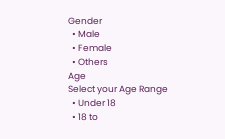Gender
  • Male
  • Female
  • Others
Age
Select your Age Range
  • Under 18
  • 18 to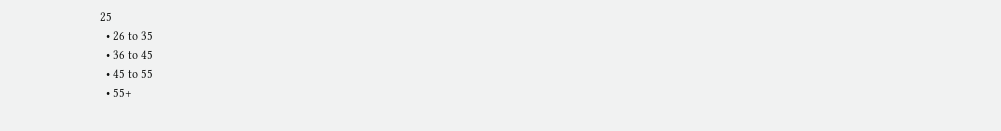25
  • 26 to 35
  • 36 to 45
  • 45 to 55
  • 55+